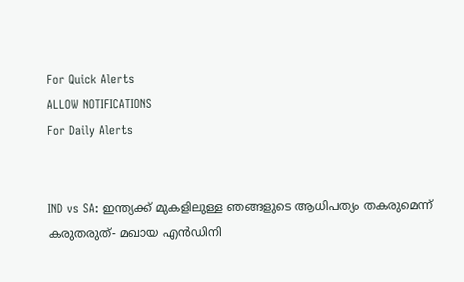For Quick Alerts
ALLOW NOTIFICATIONS
For Daily Alerts


IND vs SA: ഇന്ത്യക്ക് മുകളിലുള്ള ഞങ്ങളുടെ ആധിപത്യം തകരുമെന്ന് കരുതരുത്- മഖായ എന്‍ഡിനി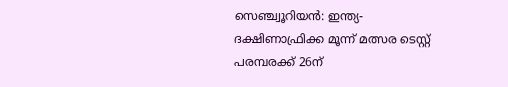സെഞ്ച്വൂറിയന്‍: ഇന്ത്യ-ദക്ഷിണാഫ്രിക്ക മൂന്ന് മത്സര ടെസ്റ്റ് പരമ്പരക്ക് 26ന്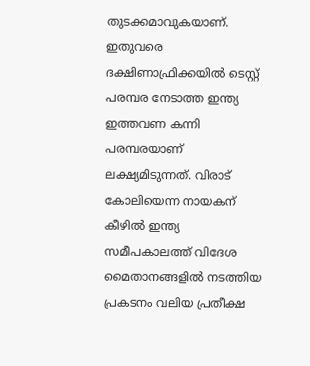തുടക്കമാവുകയാണ്. ഇതുവരെ ദക്ഷിണാഫ്രിക്കയില്‍ ടെസ്റ്റ് പരമ്പര നേടാത്ത ഇന്ത്യ ഇത്തവണ കന്നി പരമ്പരയാണ് ലക്ഷ്യമിടുന്നത്. വിരാട് കോലിയെന്ന നായകന് കീഴില്‍ ഇന്ത്യ സമീപകാലത്ത് വിദേശ മൈതാനങ്ങളില്‍ നടത്തിയ പ്രകടനം വലിയ പ്രതീക്ഷ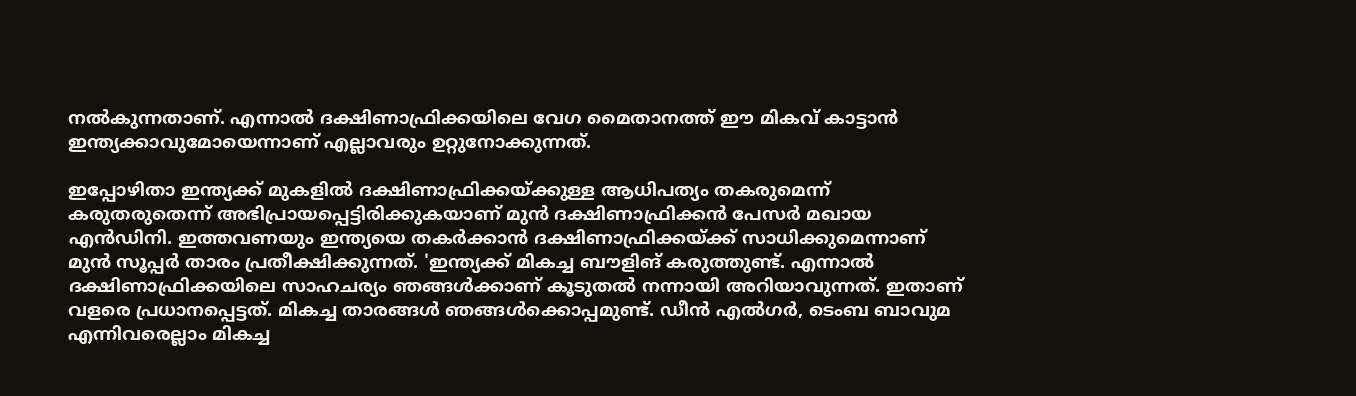നല്‍കുന്നതാണ്. എന്നാല്‍ ദക്ഷിണാഫ്രിക്കയിലെ വേഗ മൈതാനത്ത് ഈ മികവ് കാട്ടാന്‍ ഇന്ത്യക്കാവുമോയെന്നാണ് എല്ലാവരും ഉറ്റുനോക്കുന്നത്.

ഇപ്പോഴിതാ ഇന്ത്യക്ക് മുകളില്‍ ദക്ഷിണാഫ്രിക്കയ്ക്കുള്ള ആധിപത്യം തകരുമെന്ന് കരുതരുതെന്ന് അഭിപ്രായപ്പെട്ടിരിക്കുകയാണ് മുന്‍ ദക്ഷിണാഫ്രിക്കന്‍ പേസര്‍ മഖായ എന്‍ഡിനി. ഇത്തവണയും ഇന്ത്യയെ തകര്‍ക്കാന്‍ ദക്ഷിണാഫ്രിക്കയ്ക്ക് സാധിക്കുമെന്നാണ് മുന്‍ സൂപ്പര്‍ താരം പ്രതീക്ഷിക്കുന്നത്. 'ഇന്ത്യക്ക് മികച്ച ബൗളിങ് കരുത്തുണ്ട്. എന്നാല്‍ ദക്ഷിണാഫ്രിക്കയിലെ സാഹചര്യം ഞങ്ങള്‍ക്കാണ് കൂടുതല്‍ നന്നായി അറിയാവുന്നത്. ഇതാണ് വളരെ പ്രധാനപ്പെട്ടത്. മികച്ച താരങ്ങള്‍ ഞങ്ങള്‍ക്കൊപ്പമുണ്ട്. ഡീന്‍ എല്‍ഗര്‍, ടെംബ ബാവുമ എന്നിവരെല്ലാം മികച്ച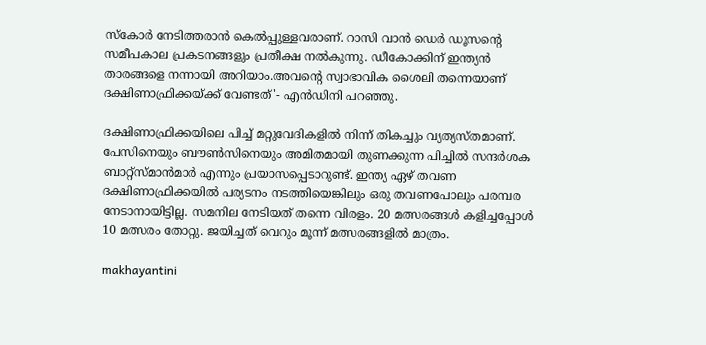സ്‌കോര്‍ നേടിത്തരാന്‍ കെല്‍പ്പുള്ളവരാണ്. റാസി വാന്‍ ഡെര്‍ ഡൂസന്റെ സമീപകാല പ്രകടനങ്ങളും പ്രതീക്ഷ നല്‍കുന്നു. ഡീകോക്കിന് ഇന്ത്യന്‍ താരങ്ങളെ നന്നായി അറിയാം.അവന്റെ സ്വാഭാവിക ശൈലി തന്നെയാണ് ദക്ഷിണാഫ്രിക്കയ്ക്ക് വേണ്ടത്'- എന്‍ഡിനി പറഞ്ഞു.

ദക്ഷിണാഫ്രിക്കയിലെ പിച്ച് മറ്റുവേദികളില്‍ നിന്ന് തികച്ചും വ്യത്യസ്തമാണ്. പേസിനെയും ബൗണ്‍സിനെയും അമിതമായി തുണക്കുന്ന പിച്ചില്‍ സന്ദര്‍ശക ബാറ്റ്‌സ്മാന്‍മാര്‍ എന്നും പ്രയാസപ്പെടാറുണ്ട്. ഇന്ത്യ ഏഴ് തവണ ദക്ഷിണാഫ്രിക്കയില്‍ പര്യടനം നടത്തിയെങ്കിലും ഒരു തവണപോലും പരമ്പര നേടാനായിട്ടില്ല. സമനില നേടിയത് തന്നെ വിരളം. 20 മത്സരങ്ങള്‍ കളിച്ചപ്പോള്‍ 10 മത്സരം തോറ്റു. ജയിച്ചത് വെറും മൂന്ന് മത്സരങ്ങളില്‍ മാത്രം.

makhayantini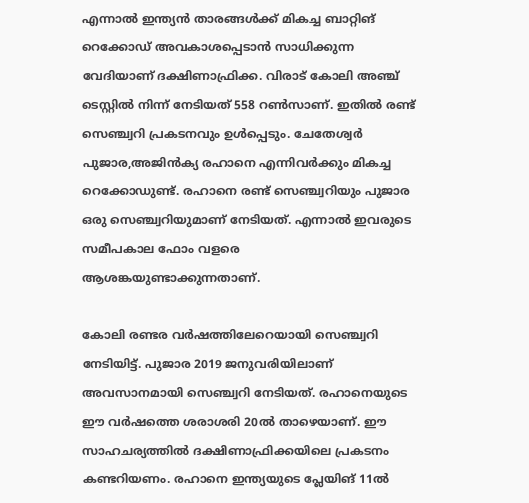എന്നാല്‍ ഇന്ത്യന്‍ താരങ്ങള്‍ക്ക് മികച്ച ബാറ്റിങ് റെക്കോഡ് അവകാശപ്പെടാന്‍ സാധിക്കുന്ന വേദിയാണ് ദക്ഷിണാഫ്രിക്ക. വിരാട് കോലി അഞ്ച് ടെസ്റ്റില്‍ നിന്ന് നേടിയത് 558 റണ്‍സാണ്. ഇതില്‍ രണ്ട് സെഞ്ച്വറി പ്രകടനവും ഉള്‍പ്പെടും. ചേതേശ്വര്‍ പുജാര,അജിന്‍ക്യ രഹാനെ എന്നിവര്‍ക്കും മികച്ച റെക്കോഡുണ്ട്. രഹാനെ രണ്ട് സെഞ്ച്വറിയും പുജാര ഒരു സെഞ്ച്വറിയുമാണ് നേടിയത്. എന്നാല്‍ ഇവരുടെ സമീപകാല ഫോം വളരെ ആശങ്കയുണ്ടാക്കുന്നതാണ്.

കോലി രണ്ടര വര്‍ഷത്തിലേറെയായി സെഞ്ച്വറി നേടിയിട്ട്. പുജാര 2019 ജനുവരിയിലാണ് അവസാനമായി സെഞ്ച്വറി നേടിയത്. രഹാനെയുടെ ഈ വര്‍ഷത്തെ ശരാശരി 20ല്‍ താഴെയാണ്. ഈ സാഹചര്യത്തില്‍ ദക്ഷിണാഫ്രിക്കയിലെ പ്രകടനം കണ്ടറിയണം. രഹാനെ ഇന്ത്യയുടെ പ്ലേയിങ് 11ല്‍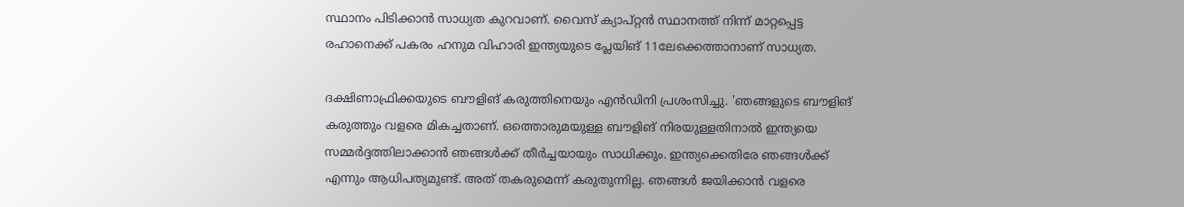സ്ഥാനം പിടിക്കാന്‍ സാധ്യത കുറവാണ്. വൈസ് ക്യാപ്റ്റന്‍ സ്ഥാനത്ത് നിന്ന് മാറ്റപ്പെട്ട രഹാനെക്ക് പകരം ഹനുമ വിഹാരി ഇന്ത്യയുടെ പ്ലേയിങ് 11ലേക്കെത്താനാണ് സാധ്യത.

ദക്ഷിണാഫ്രിക്കയുടെ ബൗളിങ് കരുത്തിനെയും എന്‍ഡിനി പ്രശംസിച്ചു. 'ഞങ്ങളുടെ ബൗളിങ് കരുത്തും വളരെ മികച്ചതാണ്. ഒത്തൊരുമയുള്ള ബൗളിങ് നിരയുള്ളതിനാല്‍ ഇന്ത്യയെ സമ്മര്‍ദ്ദത്തിലാക്കാന്‍ ഞങ്ങള്‍ക്ക് തീര്‍ച്ചയായും സാധിക്കും. ഇന്ത്യക്കെതിരേ ഞങ്ങള്‍ക്ക് എന്നും ആധിപത്യമുണ്ട്. അത് തകരുമെന്ന് കരുതുന്നില്ല. ഞങ്ങള്‍ ജയിക്കാന്‍ വളരെ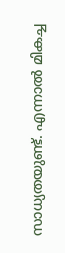സാധ്യതയുണ്ട്. എന്നാല്‍ മികച്ച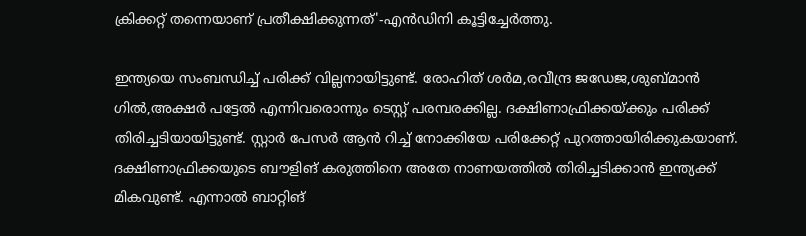ക്രിക്കറ്റ് തന്നെയാണ് പ്രതീക്ഷിക്കുന്നത്'-എന്‍ഡിനി കൂട്ടിച്ചേര്‍ത്തു.

ഇന്ത്യയെ സംബന്ധിച്ച് പരിക്ക് വില്ലനായിട്ടുണ്ട്. രോഹിത് ശര്‍മ,രവീന്ദ്ര ജഡേജ,ശുബ്മാന്‍ ഗില്‍,അക്ഷര്‍ പട്ടേല്‍ എന്നിവരൊന്നും ടെസ്റ്റ് പരമ്പരക്കില്ല. ദക്ഷിണാഫ്രിക്കയ്ക്കും പരിക്ക് തിരിച്ചടിയായിട്ടുണ്ട്. സ്റ്റാര്‍ പേസര്‍ ആന്‍ റിച്ച് നോക്കിയേ പരിക്കേറ്റ് പുറത്തായിരിക്കുകയാണ്. ദക്ഷിണാഫ്രിക്കയുടെ ബൗളിങ് കരുത്തിനെ അതേ നാണയത്തില്‍ തിരിച്ചടിക്കാന്‍ ഇന്ത്യക്ക് മികവുണ്ട്. എന്നാല്‍ ബാറ്റിങ്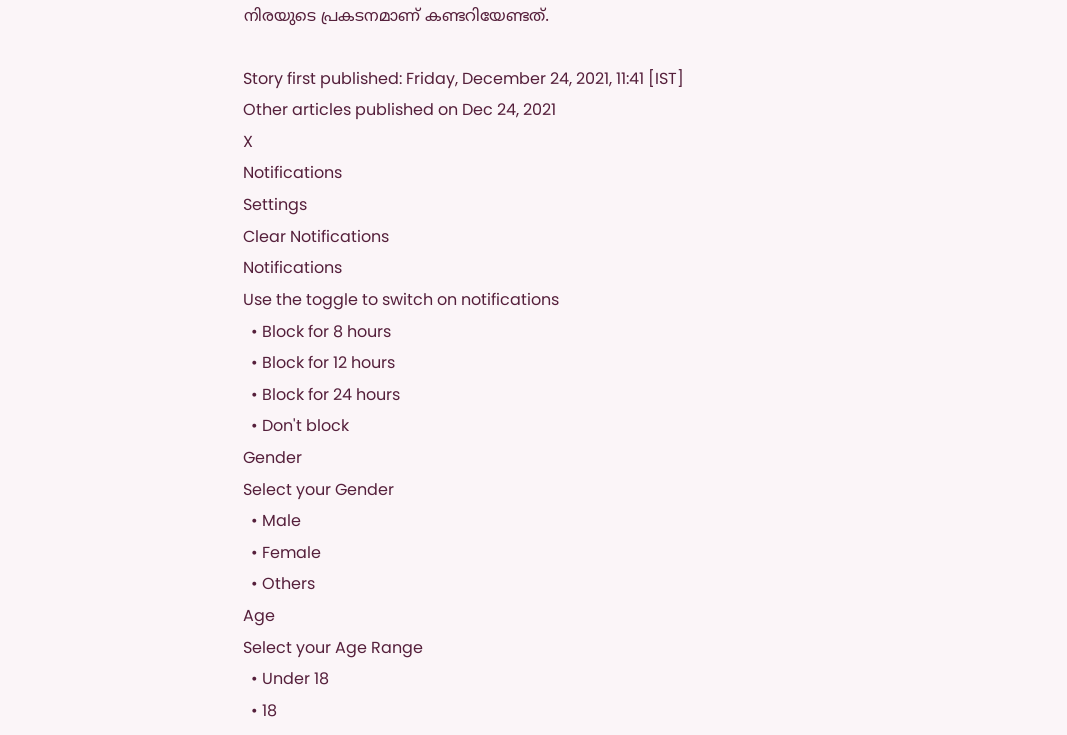നിരയുടെ പ്രകടനമാണ് കണ്ടറിയേണ്ടത്.

Story first published: Friday, December 24, 2021, 11:41 [IST]
Other articles published on Dec 24, 2021
X
Notifications
Settings
Clear Notifications
Notifications
Use the toggle to switch on notifications
  • Block for 8 hours
  • Block for 12 hours
  • Block for 24 hours
  • Don't block
Gender
Select your Gender
  • Male
  • Female
  • Others
Age
Select your Age Range
  • Under 18
  • 18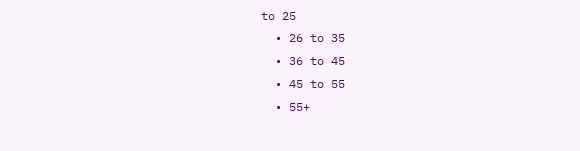to 25
  • 26 to 35
  • 36 to 45
  • 45 to 55
  • 55+